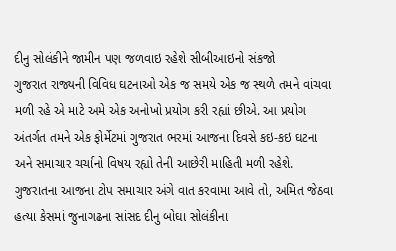દીનુ સોલંકીને જામીન પણ જળવાઇ રહેશે સીબીઆઇનો સંકજો
ગુજરાત રાજ્યની વિવિધ ઘટનાઓ એક જ સમયે એક જ સ્થળે તમને વાંચવા મળી રહે એ માટે અમે એક અનોખો પ્રયોગ કરી રહ્યાં છીએ. આ પ્રયોગ અંતર્ગત તમને એક ફોર્મેટમાં ગુજરાત ભરમાં આજના દિવસે કઇ-કઇ ઘટના અને સમાચાર ચર્ચાનો વિષય રહ્યો તેની આછેરી માહિતી મળી રહેશે.
ગુજરાતના આજના ટોપ સમાચાર અંગે વાત કરવામા આવે તો, અમિત જેઠવા હત્યા કેસમાં જુનાગઢના સાંસદ દીનુ બોઘા સોલંકીના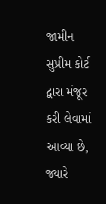જામીન સુપ્રીમ કોર્ટ દ્વારા મંજૂર કરી લેવામાં આવ્યા છે, જ્યારે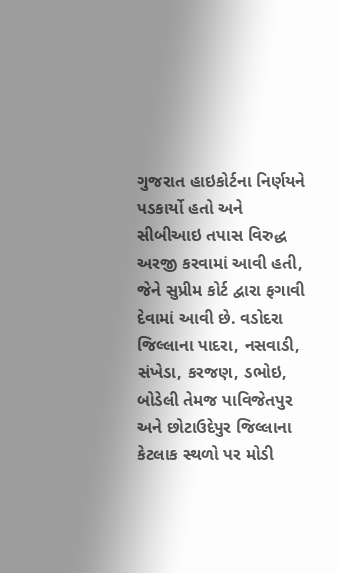ગુજરાત હાઇકોર્ટના નિર્ણયને પડકાર્યો હતો અને સીબીઆઇ તપાસ વિરુદ્ધ અરજી કરવામાં આવી હતી, જેને સુપ્રીમ કોર્ટ દ્વારા ફગાવી દેવામાં આવી છે. વડોદરા જિલ્લાના પાદરા, નસવાડી, સંખેડા, કરજણ, ડભોઇ, બોડેલી તેમજ પાવિજેતપુર અને છોટાઉદેપુર જિલ્લાના કેટલાક સ્થળો પર મોડી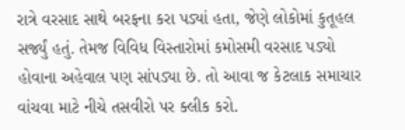રાત્રે વરસાદ સાથે બરફના કરા પડ્યાં હતા, જેણે લોકોમાં કુતૂહલ સર્જ્યું હતું. તેમજ વિવિધ વિસ્તારોમાં કમોસમી વરસાદ પડ્યો હોવાના અહેવાલ પણ સાંપડ્યા છે. તો આવા જ કેટલાક સમાચાર વાંચવા માટે નીચે તસવીરો પર ક્લીક કરો.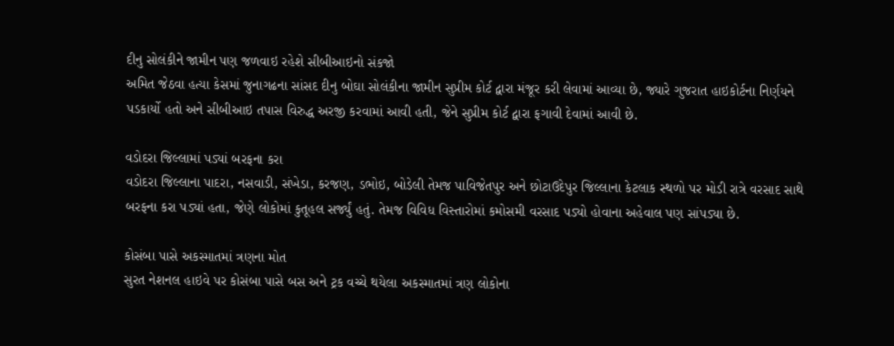દીનુ સોલંકીને જામીન પણ જળવાઇ રહેશે સીબીઆઇનો સંકજો
અમિત જેઠવા હત્યા કેસમાં જુનાગઢના સાંસદ દીનુ બોઘા સોલંકીના જામીન સુપ્રીમ કોર્ટ દ્વારા મંજૂર કરી લેવામાં આવ્યા છે, જ્યારે ગુજરાત હાઇકોર્ટના નિર્ણયને પડકાર્યો હતો અને સીબીઆઇ તપાસ વિરુદ્ધ અરજી કરવામાં આવી હતી, જેને સુપ્રીમ કોર્ટ દ્વારા ફગાવી દેવામાં આવી છે.

વડોદરા જિલ્લામાં પડ્યાં બરફના કરા
વડોદરા જિલ્લાના પાદરા, નસવાડી, સંખેડા, કરજણ, ડભોઇ, બોડેલી તેમજ પાવિજેતપુર અને છોટાઉદેપુર જિલ્લાના કેટલાક સ્થળો પર મોડી રાત્રે વરસાદ સાથે બરફના કરા પડ્યાં હતા, જેણે લોકોમાં કુતૂહલ સર્જ્યું હતું. તેમજ વિવિધ વિસ્તારોમાં કમોસમી વરસાદ પડ્યો હોવાના અહેવાલ પણ સાંપડ્યા છે.

કોસંબા પાસે અકસ્માતમાં ત્રણના મોત
સુરત નેશનલ હાઇવે પર કોસંબા પાસે બસ અને ટ્રક વચ્ચે થયેલા અકસ્માતમાં ત્રણ લોકોના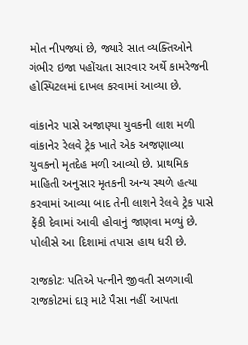મોત નીપજ્યાં છે, જ્યારે સાત વ્યક્તિઓને ગંભીર ઇજા પહોંચતા સારવાર અર્થે કામરેજની હોસ્પિટલમાં દાખલ કરવામાં આવ્યા છે.

વાંકાનેર પાસે અજાણ્યા યુવકની લાશ મળી
વાંકાનેર રેલવે ટ્રેક ખાતે એક અજણાવ્યા યુવકનો મૃતદેહ મળી આવ્યો છે. પ્રાથમિક માહિતી અનુસાર મૃતકની અન્ય સ્થળે હત્યા કરવામાં આવ્યા બાદ તેની લાશને રેલવે ટ્રેક પાસે ફેંકી દેવામાં આવી હોવાનું જાણવા મળ્યું છે. પોલીસે આ દિશામાં તપાસ હાથ ધરી છે.

રાજકોટઃ પતિએ પત્નીને જીવતી સળગાવી
રાજકોટમાં દારૂ માટે પૈસા નહીં આપતા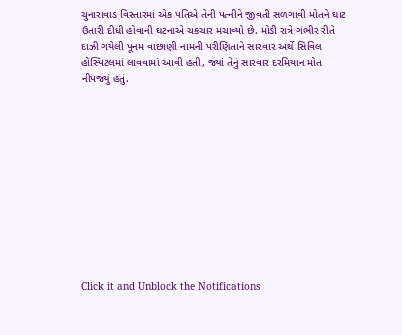ચુનારાવાડ વિસ્તારમાં એક પતિએ તેની પત્નીને જીવતી સળગાવી મોતને ઘાટ ઉતારી દીધી હોવાની ઘટનાએ ચકચાર મચાવ્યો છે. મોડી રાત્રે ગંભીર રીતે દાઝી ગયેલી પૂનમ વાછાણી નામની પરીણિતાને સારવાર અર્થે સિવિલ હોસ્પિટલમાં લાવવામાં આવી હતી, જ્યાં તેનું સારવાર દરમિયાન મોત નીપજ્યું હતું.












Click it and Unblock the Notifications